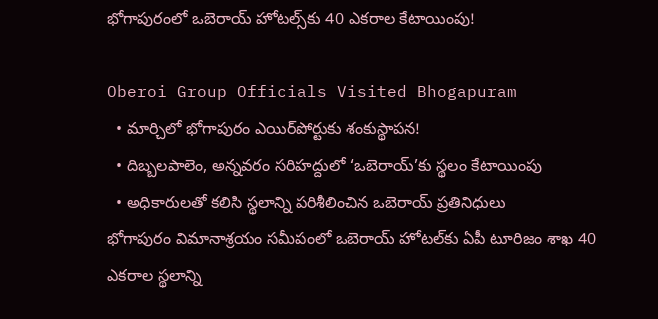భోగాపురంలో ఒబెరాయ్ హోటల్స్‌కు 40 ఎకరాల కేటాయింపు!

Oberoi Group Officials Visited Bhogapuram
  • మార్చిలో భోగాపురం ఎయిర్‌పోర్టుకు శంకుస్థాపన!
  • దిబ్బలపాలెం, అన్నవరం సరిహద్దులో ‘ఒబెరాయ్’కు స్థలం కేటాయింపు
  • అధికారులతో కలిసి స్థలాన్ని పరిశీలించిన ఒబెరాయ్ ప్రతినిధులు
భోగాపురం విమానాశ్రయం సమీపంలో ఒబెరాయ్ హోటల్‌కు ఏపీ టూరిజం శాఖ 40 ఎకరాల స్థలాన్ని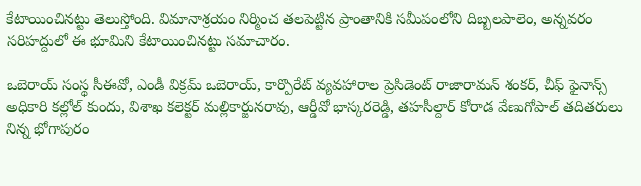కేటాయించినట్టు తెలుస్తోంది. విమానాశ్రయం నిర్మించ తలపెట్టిన ప్రాంతానికి సమీపంలోని దిబ్బలపాలెం, అన్నవరం సరిహద్దులో ఈ భూమిని కేటాయించినట్టు సమాచారం.

ఒబెరాయ్ సంస్థ సీఈవో, ఎండీ విక్రమ్ ఒబెరాయ్, కార్పొరేట్ వ్యవహారాల ప్రెసిడెంట్ రాజారామన్ శంకర్, చీఫ్ ఫైనాన్స్ అధికారి కల్లోల్ కుందు, విశాఖ కలెక్టర్ మల్లికార్జునరావు, ఆర్డీవో భాస్కరరెడ్డి, తహసీల్దార్ కోరాడ వేణుగోపాల్ తదితరులు నిన్న భోగాపురం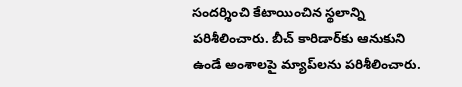సందర్శించి కేటాయించిన స్థలాన్ని పరిశీలించారు. బీచ్ కారిడార్‌కు ఆనుకుని ఉండే అంశాలపై మ్యాప్‌లను పరిశీలించారు.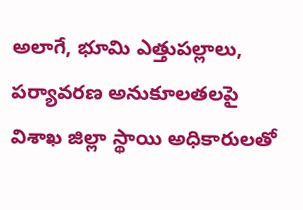అలాగే, భూమి ఎత్తుపల్లాలు, పర్యావరణ అనుకూలతలపై విశాఖ జిల్లా స్థాయి అధికారులతో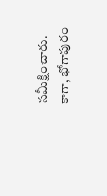సమీక్షించారు. కాగా, భోగాపురం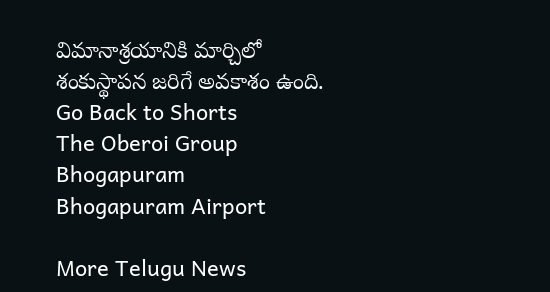విమానాశ్రయానికి మార్చిలో శంకుస్థాపన జరిగే అవకాశం ఉంది.
Go Back to Shorts
The Oberoi Group
Bhogapuram
Bhogapuram Airport

More Telugu News